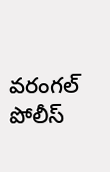వరంగల్ పోలీస్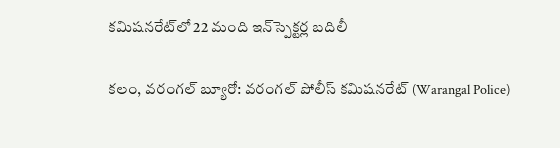కమిషనరేట్‌లో 22 మంది ఇన్‌స్పెక్టర్ల బదిలీ

కలం, వరంగల్ బ్యూరో: వరంగల్ పోలీస్ కమిషనరేట్ (Warangal Police)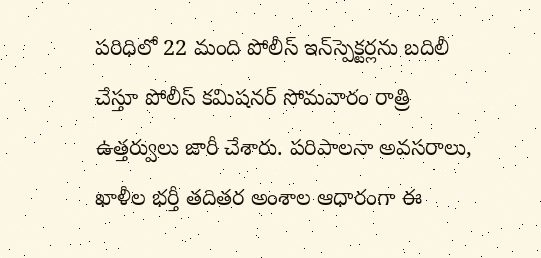పరిధిలో 22 మంది పోలీస్ ఇన్‌స్పెక్టర్లను బదిలీ చేస్తూ పోలీస్ కమిషనర్ సోమవారం రాత్రి ఉత్తర్వులు జారీ చేశారు. పరిపాలనా అవసరాలు, ఖాళీల భర్తీ తదితర అంశాల ఆధారంగా ఈ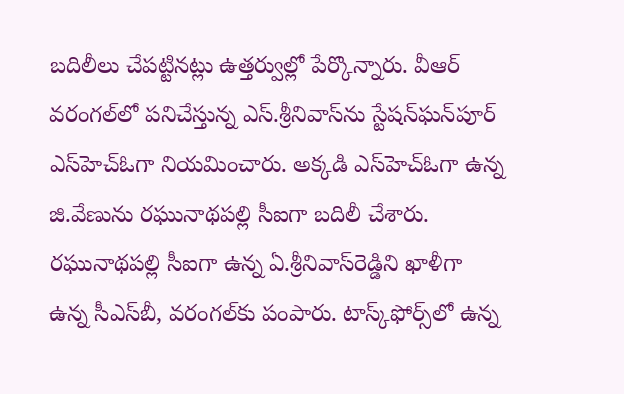బదిలీలు చేపట్టినట్లు ఉత్తర్వుల్లో పేర్కొన్నారు. వీఆర్‌ వరంగల్‌లో పనిచేస్తున్న ఎస్.శ్రీనివాస్‌ను స్టేషన్‌ఘన్‌పూర్ ఎస్‌హెచ్‌ఓగా నియమించారు. అక్కడి ఎస్‌హెచ్‌ఓగా ఉన్న జి.వేణును రఘునాథపల్లి సీఐగా బదిలీ చేశారు. రఘునాథపల్లి సీఐగా ఉన్న ఏ.శ్రీనివాస్‌రెడ్డిని ఖాళీగా ఉన్న సీఎస్‌బీ, వరంగల్‌కు పంపారు. టాస్క్‌ఫోర్స్‌లో ఉన్న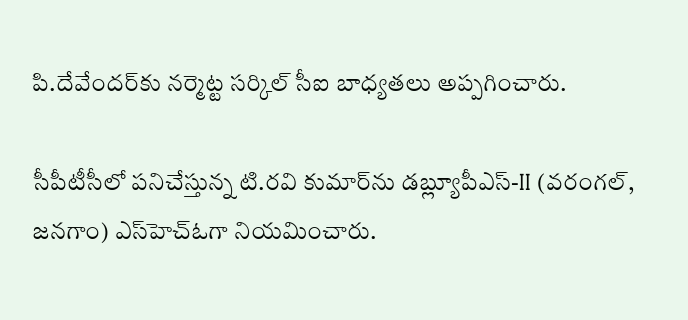పి.దేవేందర్‌కు నర్మెట్ట సర్కిల్ సీఐ బాధ్యతలు అప్పగించారు.

సీపీటీసీలో పనిచేస్తున్న టి.రవి కుమార్‌ను డబ్ల్యూపీఎస్‌-II (వరంగల్, జనగాం) ఎస్‌హెచ్‌ఓగా నియమించారు.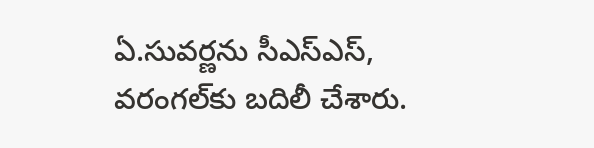ఏ.సువర్ణను సీఎస్‌ఎస్‌, వరంగల్‌కు బదిలీ చేశారు.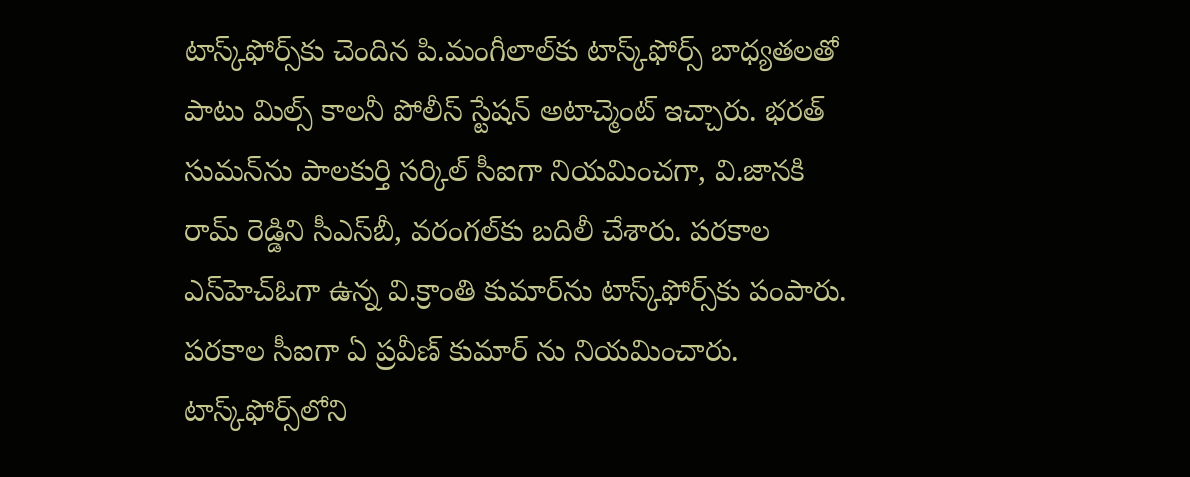టాస్క్‌ఫోర్స్‌కు చెందిన పి.మంగీలాల్‌కు టాస్క్‌ఫోర్స్ బాధ్యతలతో పాటు మిల్స్ కాలనీ పోలీస్ స్టేషన్ అటాచ్మెంట్ ఇచ్చారు. భరత్ సుమన్‌ను పాలకుర్తి సర్కిల్ సీఐగా నియమించగా, వి.జానకి రామ్ రెడ్డిని సీఎస్‌బీ, వరంగల్‌కు బదిలీ చేశారు. పరకాల ఎస్‌హెచ్‌ఓగా ఉన్న వి.క్రాంతి కుమార్‌ను టాస్క్‌ఫోర్స్‌కు పంపారు. పరకాల సీఐగా ఏ ప్రవీణ్ కుమార్ ను నియమించారు. టాస్క్‌ఫోర్స్‌లోని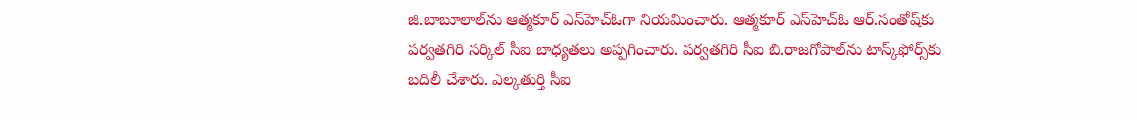జి.బాబూలాల్‌ను ఆత్మకూర్ ఎస్‌హెచ్‌ఓగా నియమించారు. ఆత్మకూర్ ఎస్‌హెచ్‌ఓ ఆర్.సంతోష్‌కు పర్వతగిరి సర్కిల్ సీఐ బాధ్యతలు అప్పగించారు. పర్వతగిరి సీఐ బి.రాజగోపాల్‌ను టాస్క్‌ఫోర్స్‌కు బదిలీ చేశారు. ఎల్కతుర్తి సీఐ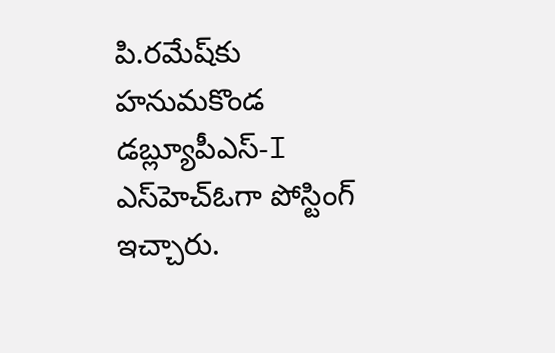పి.రమేష్‌కు హనుమకొండ డబ్ల్యూపీఎస్‌-I ఎస్‌హెచ్‌ఓగా పోస్టింగ్ ఇచ్చారు.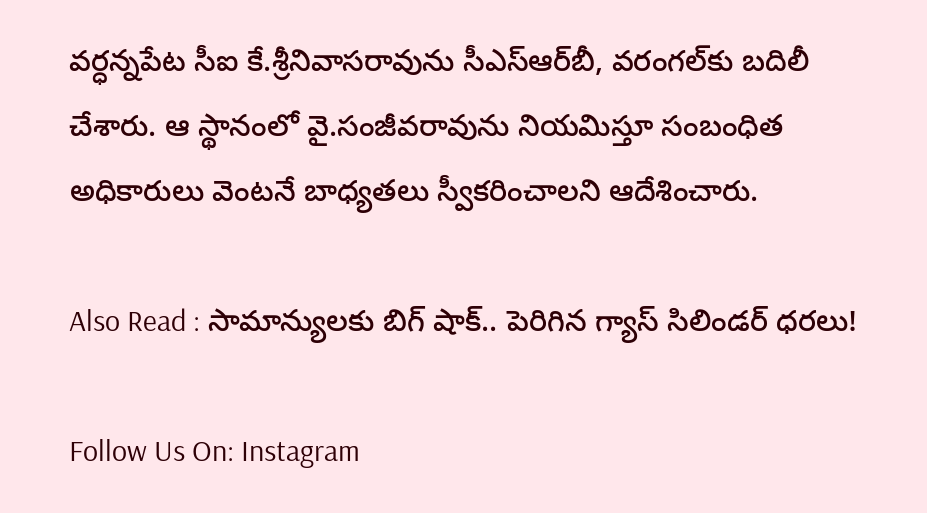వర్ధన్నపేట సీఐ కే.శ్రీనివాసరావును సీఎస్‌ఆర్‌బీ, వరంగల్‌కు బదిలీ చేశారు. ఆ స్థానంలో వై.సంజీవరావును నియమిస్తూ సంబంధిత అధికారులు వెంటనే బాధ్యతలు స్వీకరించాలని ఆదేశించారు.

Also Read : సామాన్యులకు బిగ్ షాక్.. పెరిగిన గ్యాస్ సిలిండర్ ధరలు!

Follow Us On: Instagram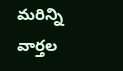మ‌రిన్ని వార్త‌ల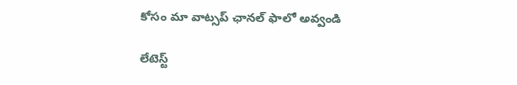కోసం మా వాట్స‌ప్ ఛాన‌ల్ ఫాలో అవ్వండి

లేటెస్ట్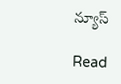న్యూస్‌

Read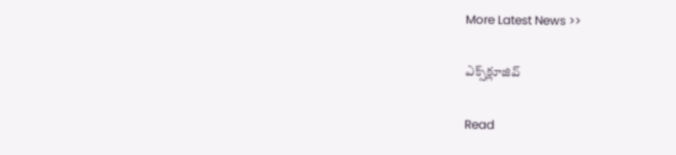More Latest News >>

ఎక్స్‌క్లూజివ్‌

Read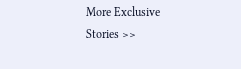More Exclusive Stories >>